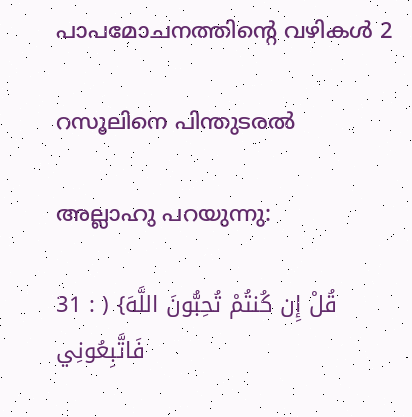പാപമോചനത്തിൻ്റെ വഴികൾ 2

റസൂലിനെ പിന്തുടരൽ

അല്ലാഹു പറയുന്നു:

31 : ) {قُلْ إِن كُنتُمْ تُحِبُّونَ اللَّهَ فَاتَّبِعُونِي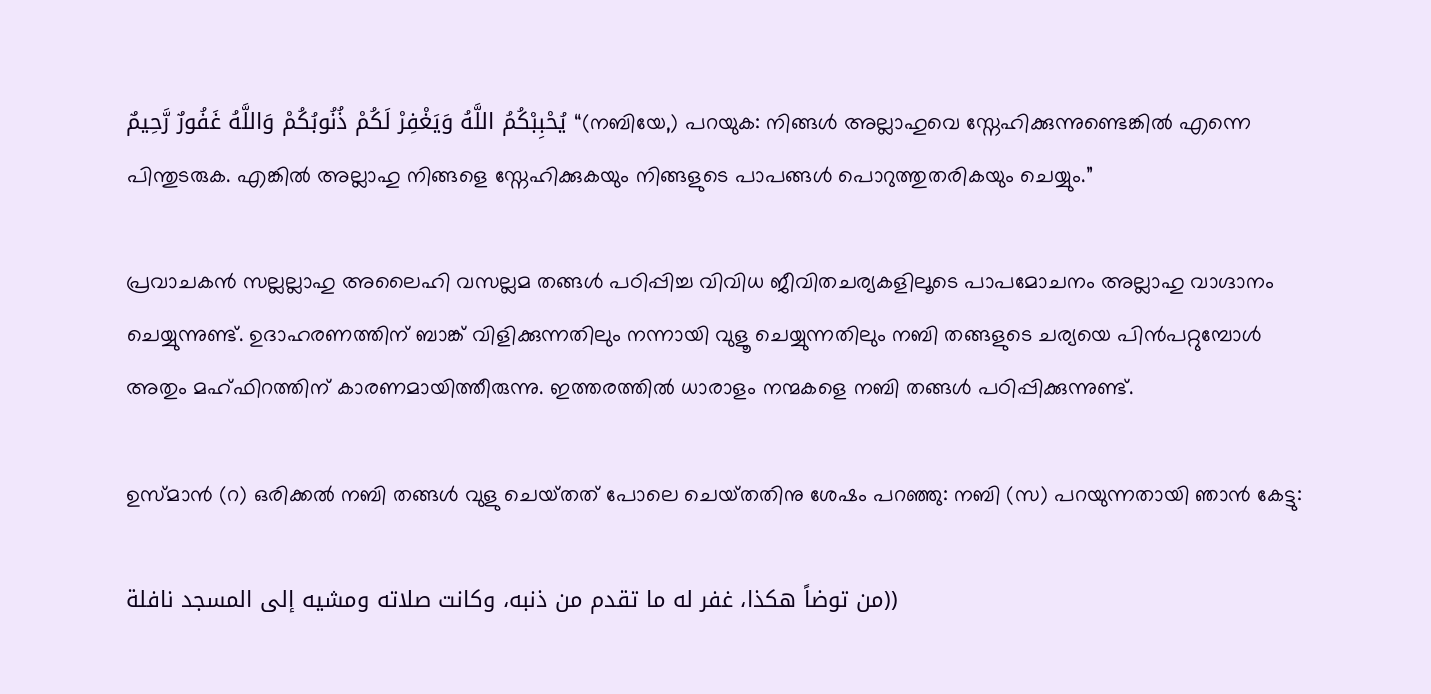يُحْبِبْكُمُ اللَّهُ وَيَغْفِرْ لَكُمْ ذُنُوبُكُمْ وَاللَّهُ غَفُورٌ رَّحِيمٌ “(നബിയേ,) പറയുക: നിങ്ങൾ അല്ലാഹുവെ സ്നേഹിക്കുന്നുണ്ടെങ്കിൽ എന്നെ പിന്തുടരുക. എങ്കിൽ അല്ലാഹു നിങ്ങളെ സ്നേഹിക്കുകയും നിങ്ങളുടെ പാപങ്ങൾ പൊറുത്തുതരികയും ചെയ്യും.”

പ്രവാചകൻ സല്ലല്ലാഹു അലൈഹി വസല്ലമ തങ്ങൾ പഠിപ്പിച്ച വിവിധ ജീവിതചര്യകളിലൂടെ പാപമോചനം അല്ലാഹു വാഗ്ദാനം ചെയ്യുന്നുണ്ട്. ഉദാഹരണത്തിന് ബാങ്ക് വിളിക്കുന്നതിലും നന്നായി വുളൂ ചെയ്യുന്നതിലും നബി തങ്ങളുടെ ചര്യയെ പിൻപറ്റുമ്പോൾ അതും മഹ്ഫിറത്തിന് കാരണമായിത്തീരുന്നു. ഇത്തരത്തിൽ ധാരാളം നന്മകളെ നബി തങ്ങൾ പഠിപ്പിക്കുന്നുണ്ട്.

ഉസ്‌മാൻ (റ) ഒരിക്കൽ നബി തങ്ങൾ വുളു ചെയ്‌തത് പോലെ ചെയ്‌തതിനു ശേഷം പറഞ്ഞു: നബി (സ) പറയുന്നതായി ഞാൻ കേട്ടു:

من توضاً هكذا، غفر له ما تقدم من ذنبه، وكانت صلاته ومشيه إلى المسجد نافلة))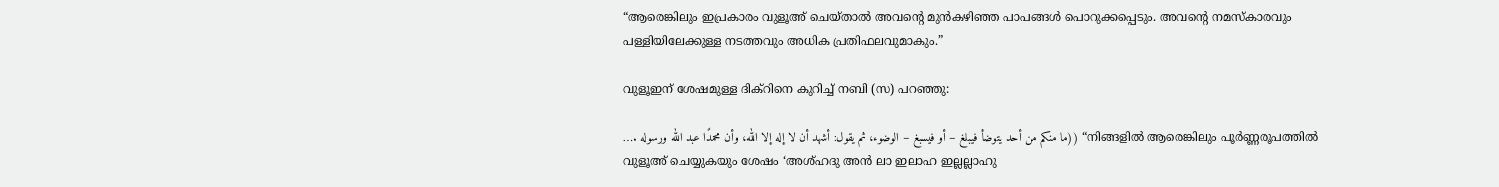“ആരെങ്കിലും ഇപ്രകാരം വുളൂഅ് ചെയ്‌താൽ അവൻ്റെ മുൻകഴിഞ്ഞ പാപങ്ങൾ പൊറുക്കപ്പെടും. അവൻ്റെ നമസ്‌കാരവും പള്ളിയിലേക്കുള്ള നടത്തവും അധിക പ്രതിഫലവുമാകും.”

വുളൂഇന് ശേഷമുള്ള ദിക്‌റിനെ കുറിച്ച് നബി (സ) പറഞ്ഞു:

…. ما منكم من أحد يتوضأ فيبلغ – أو فيسبغ – الوضوء، ثم يقول: أشهد أن لا إله إلا الله، وأن محمدًا عبد الله ورسوله)) “നിങ്ങളിൽ ആരെങ്കിലും പൂർണ്ണരൂപത്തിൽ വുളൂഅ് ചെയ്യുകയും ശേഷം ‘അശ്ഹദു അൻ ലാ ഇലാഹ ഇല്ലല്ലാഹു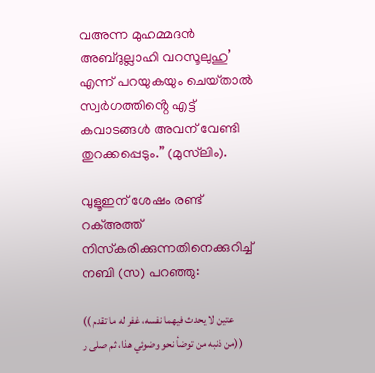വഅന്ന മുഹമ്മദൻ അബ്ദുല്ലാഹി വറസൂലുഹു’ എന്ന് പറയുകയും ചെയ്‌താൽ സ്വർഗത്തിൻ്റെ എട്ട് കവാടങ്ങൾ അവന് വേണ്ടി തുറക്കപ്പെടും.” (മുസ്‌ലിം).

വുളൂഇന് ശേഷം രണ്ട് റക്അത്ത് നിസ്‌കരിക്കുന്നതിനെക്കുറിച്ച് നബി (സ) പറഞ്ഞു:

(( عتين لا يحدث فيهما نفسه، غفر له ما تقدم من ذنبه من توضأ نحو وضوئي هذا، ثم صلى ر))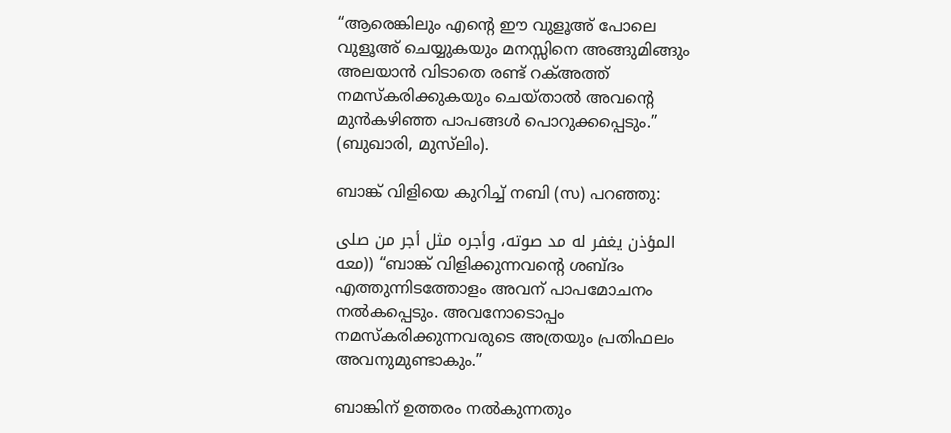“ആരെങ്കിലും എൻ്റെ ഈ വുളൂഅ് പോലെ വുളൂഅ് ചെയ്യുകയും മനസ്സിനെ അങ്ങുമിങ്ങും അലയാൻ വിടാതെ രണ്ട് റക്അത്ത് നമസ്‌കരിക്കുകയും ചെയ്ത‌ാൽ അവൻ്റെ മുൻകഴിഞ്ഞ പാപങ്ങൾ പൊറുക്കപ്പെടും.” (ബുഖാരി, മുസ്‌ലിം).

ബാങ്ക് വിളിയെ കുറിച്ച് നബി (സ) പറഞ്ഞു:

المؤذن يغفر له مد صوته، وأجره مثل أجر من صلى معه)) “ബാങ്ക് വിളിക്കുന്നവൻ്റെ ശബ്ദം എത്തുന്നിടത്തോളം അവന് പാപമോചനം നൽകപ്പെടും. അവനോടൊപ്പം നമസ്‌കരിക്കുന്നവരുടെ അത്രയും പ്രതിഫലം അവനുമുണ്ടാകും.”

ബാങ്കിന് ഉത്തരം നൽകുന്നതും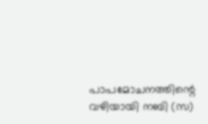പാപമോചനത്തിന്റെ വഴിയായി നബി (സ)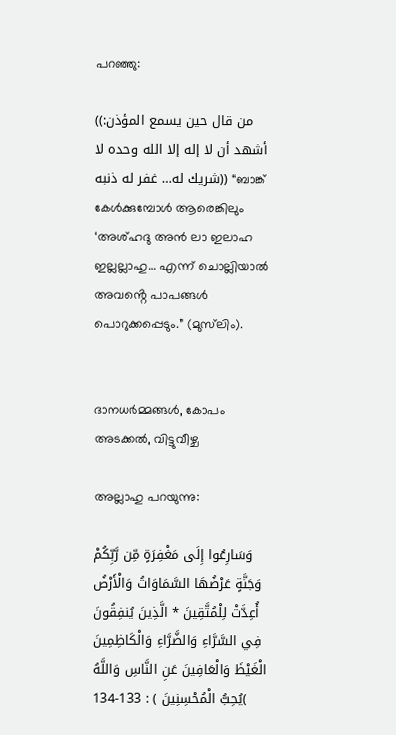പറഞ്ഞു:

((من قال حين يسمع المؤذن: أشهد أن لا إله إلا الله وحده لا شريك له… غفر له ذنبه)) “ബാങ്ക് കേൾക്കുമ്പോൾ ആരെങ്കിലും ‘അശ്ഹദു അൻ ലാ ഇലാഹ ഇല്ലല്ലാഹു… എന്ന് ചൊല്ലിയാൽ അവൻ്റെ പാപങ്ങൾ പൊറുക്കപ്പെടും.” (മുസ്‌ലിം).


ദാനധർമ്മങ്ങൾ, കോപം അടക്കൽ, വിട്ടുവീഴ്ച

അല്ലാഹു പറയുന്നു:

وَسَارِعُوا إِلَى مَغْفِرَةٍ مِّن رَّبِّكُمْ وَجَنَّةٍ عَرْضُهَا السَّمَاوَاتُ وَالْأَرْضُ أُعِدَّتْ لِلْمُتَّقِينَ * الَّذِينَ يُنفِقُونَ فِي السَّرَّاءِ وَالضَّرَّاءِ وَالْكَاظِمِينَ الْغَيْظَ وَالْعَافِينَ عَنِ النَّاسِ وَاللَّهُ يُحِبُّ الْمُحْسِنِينَ ) : 133-134(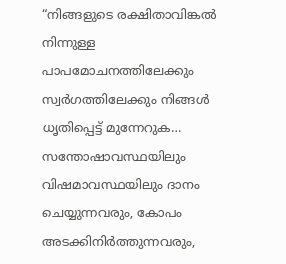“നിങ്ങളുടെ രക്ഷിതാവിങ്കൽ നിന്നുള്ള പാപമോചനത്തിലേക്കും സ്വർഗത്തിലേക്കും നിങ്ങൾ ധൃതിപ്പെട്ട് മുന്നേറുക… സന്തോഷാവസ്ഥയിലും വിഷമാവസ്ഥയിലും ദാനം ചെയ്യുന്നവരും, കോപം അടക്കിനിർത്തുന്നവരും,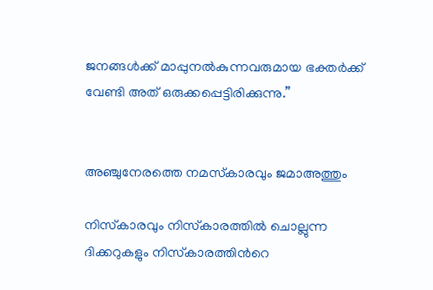ജനങ്ങൾക്ക് മാപ്പുനൽകുന്നവരുമായ ഭക്തർക്ക് വേണ്ടി അത് ഒരുക്കപ്പെട്ടിരിക്കുന്നു.”


അഞ്ചുനേരത്തെ നമസ്‌കാരവും ജമാഅത്തും

നിസ്‌കാരവും നിസ്‌കാരത്തിൽ ചൊല്ലുന്ന ദിക്കറുകളും നിസ്‌കാരത്തിൻറെ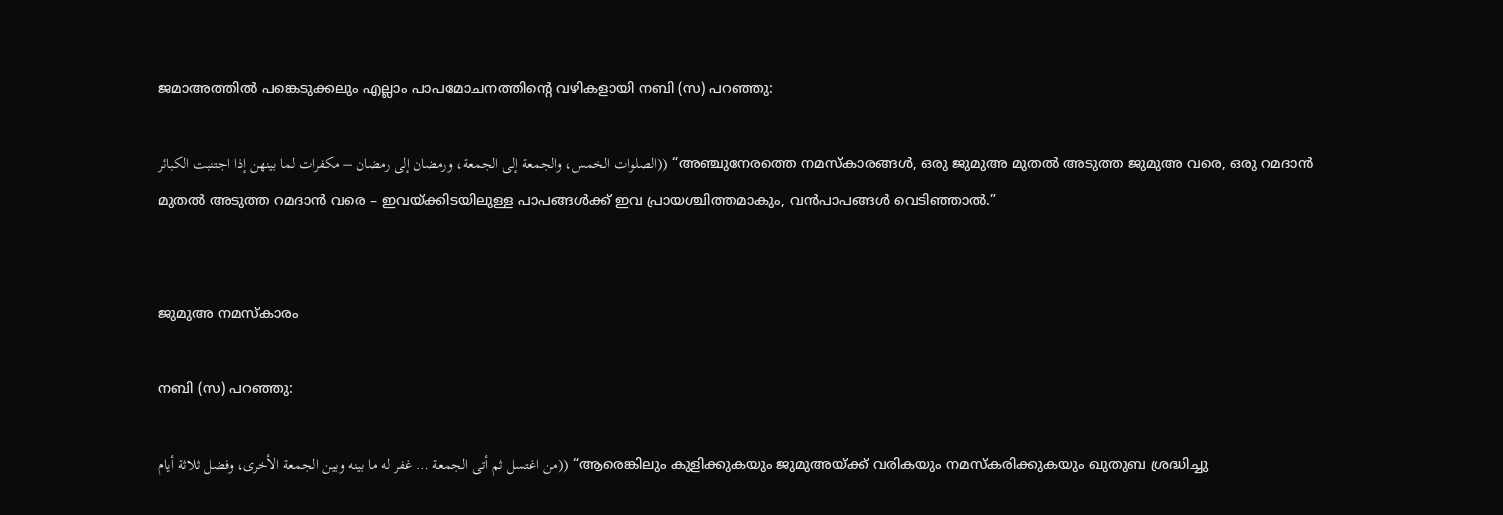ജമാഅത്തിൽ പങ്കെടുക്കലും എല്ലാം പാപമോചനത്തിൻ്റെ വഴികളായി നബി (സ) പറഞ്ഞു:

الصلوات الخمس، والجمعة إلى الجمعة، ورمضان إلى رمضان – مكفرات لما بينهن إذا اجتنبت الكبائر)) “അഞ്ചുനേരത്തെ നമസ്‌കാരങ്ങൾ, ഒരു ജുമുഅ മുതൽ അടുത്ത ജുമുഅ വരെ, ഒരു റമദാൻ മുതൽ അടുത്ത റമദാൻ വരെ – ഇവയ്ക്കിടയിലുള്ള പാപങ്ങൾക്ക് ഇവ പ്രായശ്ചിത്തമാകും, വൻപാപങ്ങൾ വെടിഞ്ഞാൽ.”


ജുമുഅ നമസ്കാരം

നബി (സ) പറഞ്ഞു:

من اغتسل ثم أتى الجمعة … غفر له ما بينه وبين الجمعة الأخرى، وفضل ثلاثة أيام)) “ആരെങ്കിലും കുളിക്കുകയും ജുമുഅയ്ക്ക് വരികയും നമസ്‌കരിക്കുകയും ഖുതുബ ശ്രദ്ധിച്ചു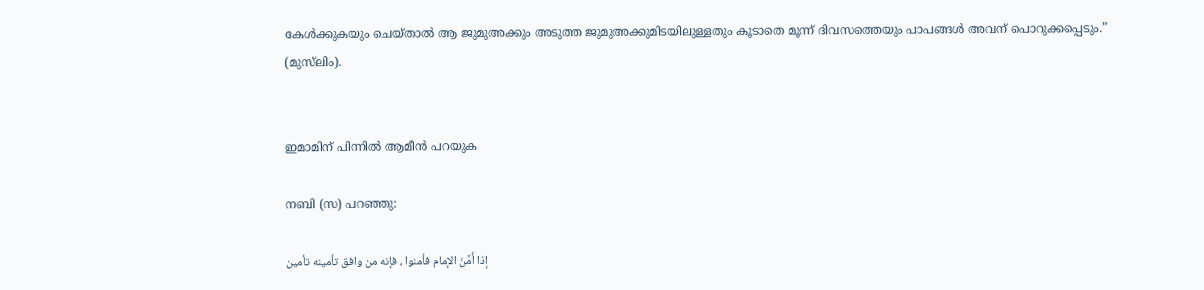കേൾക്കുകയും ചെയ്‌താൽ ആ ജുമുഅക്കും അടുത്ത ജുമുഅക്കുമിടയിലുള്ളതും കൂടാതെ മൂന്ന് ദിവസത്തെയും പാപങ്ങൾ അവന് പൊറുക്കപ്പെടും.” (മുസ്‌ലിം).


ഇമാമിന് പിന്നിൽ ആമീൻ പറയുക

നബി (സ) പറഞ്ഞു:

إذا أَمَّنَ الإمام فأمنوا ، فإنه من وافق تأمينه تأمين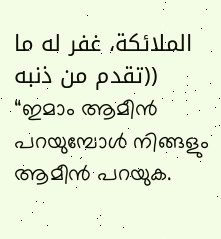الملائكة، غفر له ما تقدم من ذنبه)) “ഇമാം ആമീൻ പറയുമ്പോൾ നിങ്ങളും ആമീൻ പറയുക.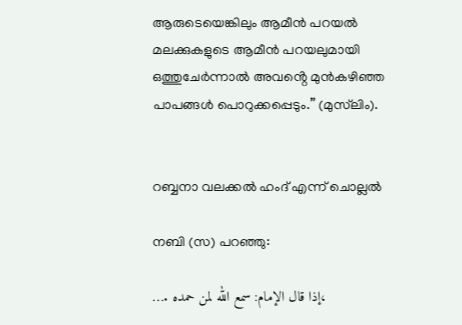ആരുടെയെങ്കിലും ആമീൻ പറയൽ മലക്കുകളുടെ ആമീൻ പറയലുമായി ഒത്തുചേർന്നാൽ അവൻ്റെ മുൻകഴിഞ്ഞ പാപങ്ങൾ പൊറുക്കപ്പെടും.” (മുസ്‌ലിം).


റബ്ബനാ വലക്കൽ ഹംദ് എന്ന് ചൊല്ലൽ

നബി (സ) പറഞ്ഞു:

…. إذا قال الإمام: سمع الله لمن حمده،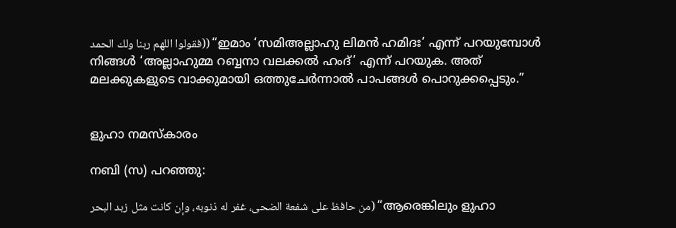فقولوا اللهم ربنا ولك الحمد)) “ഇമാം ‘സമിഅല്ലാഹു ലിമൻ ഹമിദഃ’ എന്ന് പറയുമ്പോൾ നിങ്ങൾ ‘അല്ലാഹുമ്മ റബ്ബനാ വലക്കൽ ഹംദ്’ എന്ന് പറയുക. അത് മലക്കുകളുടെ വാക്കുമായി ഒത്തുചേർന്നാൽ പാപങ്ങൾ പൊറുക്കപ്പെടും.”


ളുഹാ നമസ്കാരം

നബി (സ) പറഞ്ഞു:

من حافظ على شفعة الضحى، غفر له ذنوبه، وإن كانت مثل زبد البحر) “ആരെങ്കിലും ളുഹാ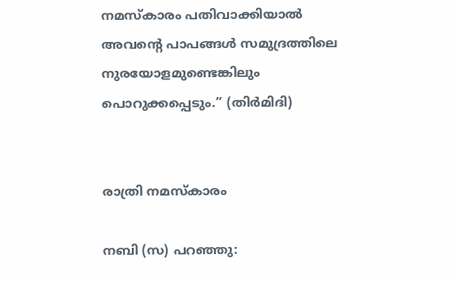നമസ്‌കാരം പതിവാക്കിയാൽ അവൻ്റെ പാപങ്ങൾ സമുദ്രത്തിലെ നുരയോളമുണ്ടെങ്കിലും പൊറുക്കപ്പെടും.” (തിർമിദി)


രാത്രി നമസ്കാരം

നബി (സ) പറഞ്ഞു: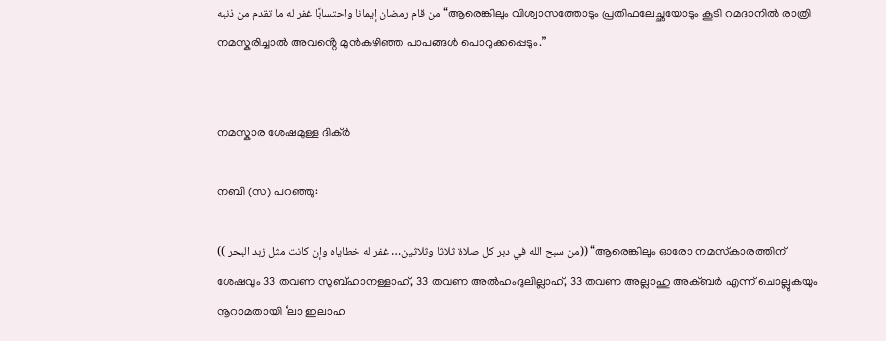من قام رمضان إيمانا واحتسابًا غفر له ما تقدم من ذنبه “ആരെങ്കിലും വിശ്വാസത്തോടും പ്രതിഫലേച്ഛയോടും കൂടി റമദാനിൽ രാത്രി നമസ്ക‌രിച്ചാൽ അവൻ്റെ മുൻകഴിഞ്ഞ പാപങ്ങൾ പൊറുക്കപ്പെടും.”


നമസ്കാര ശേഷമുള്ള ദിക്ർ

നബി (സ) പറഞ്ഞു:

(( من سبح الله في دبر كل صلاة ثلاثا وثلاثين… غفر له خطاياه وإن كانت مثل زبد البحر)) “ആരെങ്കിലും ഓരോ നമസ്‌കാരത്തിന് ശേഷവും 33 തവണ സുബ്ഹാനള്ളാഹ്, 33 തവണ അൽഹംദുലില്ലാഹ്, 33 തവണ അല്ലാഹു അക്ബർ എന്ന് ചൊല്ലുകയും നൂറാമതായി ‘ലാ ഇലാഹ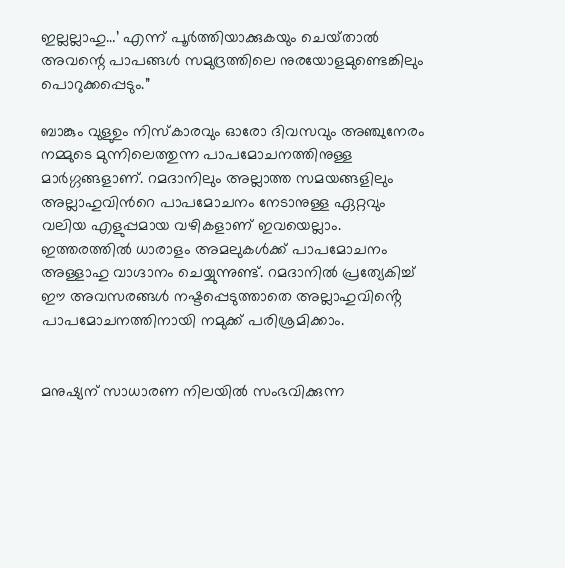ഇല്ലല്ലാഹു…’ എന്ന് പൂർത്തിയാക്കുകയും ചെയ്‌താൽ അവന്റെ പാപങ്ങൾ സമുദ്രത്തിലെ നുരയോളമുണ്ടെങ്കിലും പൊറുക്കപ്പെടും.”

ബാങ്കും വുളുഉം നിസ്‌കാരവും ഓരോ ദിവസവും അഞ്ചുനേരം നമ്മുടെ മുന്നിലെത്തുന്ന പാപമോചനത്തിനുള്ള മാർഗ്ഗങ്ങളാണ്. റമദാനിലും അല്ലാത്ത സമയങ്ങളിലും അല്ലാഹുവിൻറെ പാപമോചനം നേടാനുള്ള ഏറ്റവും വലിയ എളുപ്പമായ വഴികളാണ് ഇവയെല്ലാം. ഇത്തരത്തിൽ ധാരാളം അമലുകൾക്ക് പാപമോചനം അള്ളാഹു വാഗ്ദാനം ചെയ്യുന്നുണ്ട്. റമദാനിൽ പ്രത്യേകിച്ച് ഈ അവസരങ്ങൾ നഷ്ടപ്പെടുത്താതെ അല്ലാഹുവിൻ്റെ പാപമോചനത്തിനായി നമുക്ക് പരിശ്രമിക്കാം.


മനുഷ്യന് സാധാരണ നിലയിൽ സംഭവിക്കുന്ന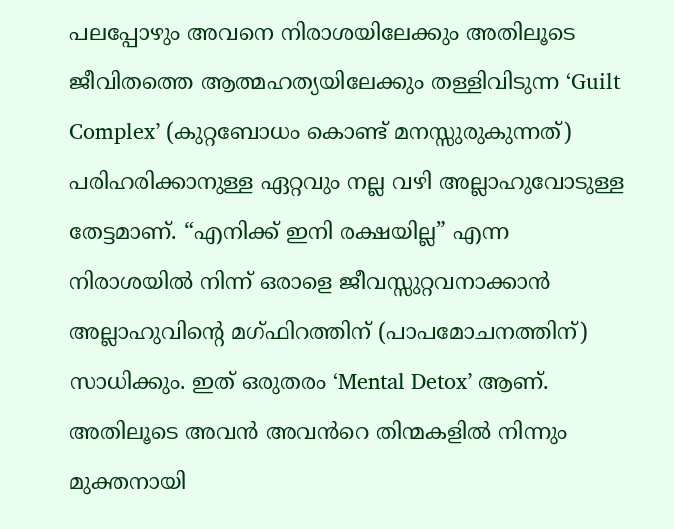പലപ്പോഴും അവനെ നിരാശയിലേക്കും അതിലൂടെ ജീവിതത്തെ ആത്മഹത്യയിലേക്കും തള്ളിവിടുന്ന ‘Guilt Complex’ (കുറ്റബോധം കൊണ്ട് മനസ്സുരുകുന്നത്) പരിഹരിക്കാനുള്ള ഏറ്റവും നല്ല വഴി അല്ലാഹുവോടുള്ള തേട്ടമാണ്. “എനിക്ക് ഇനി രക്ഷയില്ല” എന്ന നിരാശയിൽ നിന്ന് ഒരാളെ ജീവസ്സുറ്റവനാക്കാൻ അല്ലാഹുവിൻ്റെ മഗ്‌ഫിറത്തിന് (പാപമോചനത്തിന്) സാധിക്കും. ഇത് ഒരുതരം ‘Mental Detox’ ആണ്. അതിലൂടെ അവൻ അവൻറെ തിന്മകളിൽ നിന്നും മുക്തനായി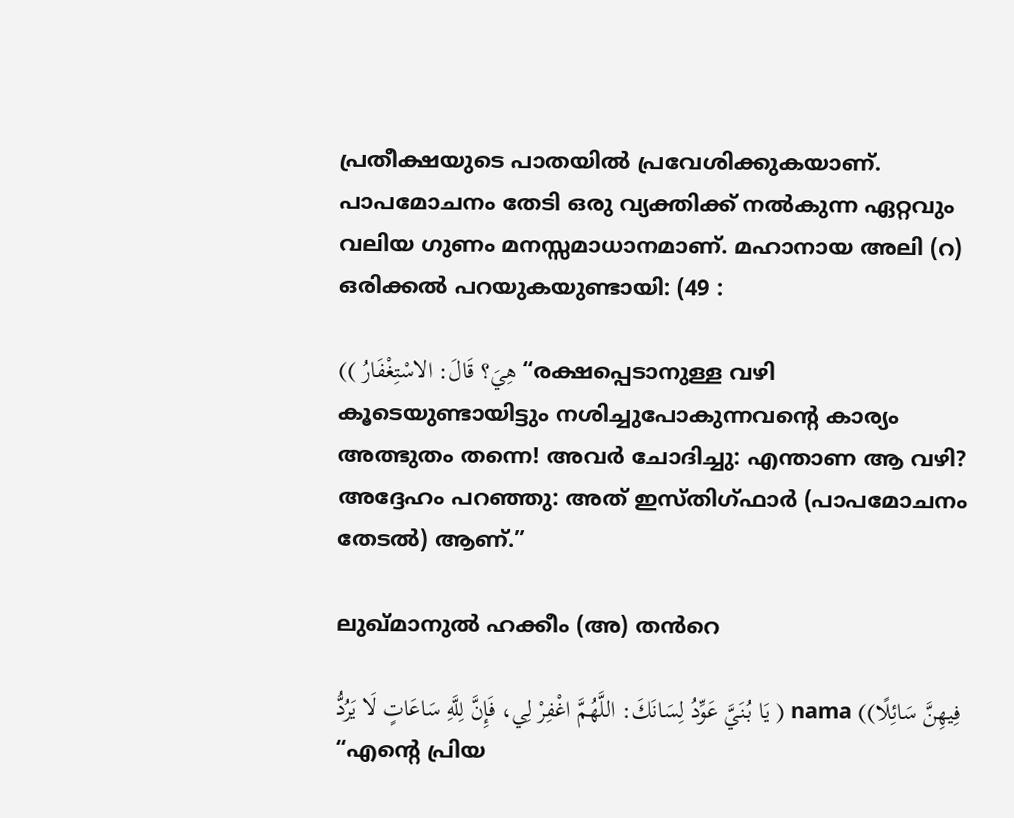പ്രതീക്ഷയുടെ പാതയിൽ പ്രവേശിക്കുകയാണ്. പാപമോചനം തേടി ഒരു വ്യക്തിക്ക് നൽകുന്ന ഏറ്റവും വലിയ ഗുണം മനസ്സമാധാനമാണ്. മഹാനായ അലി (റ) ഒരിക്കൽ പറയുകയുണ്ടായി: (49 :

(( هِيَ؟ قَالَ: الاسْتِغْفَارُ “രക്ഷപ്പെടാനുള്ള വഴി കൂടെയുണ്ടായിട്ടും നശിച്ചുപോകുന്നവന്റെ കാര്യം അത്ഭുതം തന്നെ! അവർ ചോദിച്ചു: എന്താണ ആ വഴി? അദ്ദേഹം പറഞ്ഞു: അത് ഇസ്തിഗ്‌ഫാർ (പാപമോചനം തേടൽ) ആണ്.”

ലുഖ്‌മാനുൽ ഹക്കീം (അ) തൻറെ

يَا بُنَيَّ عَوِّدُ لِسَانَكَ: اللَّهُمَّ اغْفِرْ لِي، فَإِنَّ لِلَّهِ سَاعَاتٍ لَا يَرُدُّ ) nama ((فِيهِنَّ سَائِلًا “എന്റെ പ്രിയ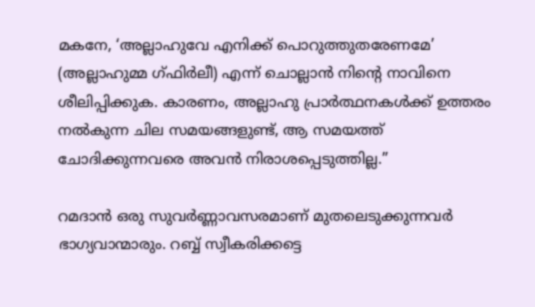മകനേ, ‘അല്ലാഹുവേ എനിക്ക് പൊറുത്തുതരേണമേ’ (അല്ലാഹുമ്മ ഗ്ഫിർലീ) എന്ന് ചൊല്ലാൻ നിൻ്റെ നാവിനെ ശീലിപ്പിക്കുക. കാരണം, അല്ലാഹു പ്രാർത്ഥനകൾക്ക് ഉത്തരം നൽകുന്ന ചില സമയങ്ങളുണ്ട്, ആ സമയത്ത് ചോദിക്കുന്നവരെ അവൻ നിരാശപ്പെടുത്തില്ല.”

റമദാൻ ഒരു സുവർണ്ണാവസരമാണ് മുതലെടുക്കുന്നവർ ഭാഗ്യവാന്മാരും. റബ്ബ് സ്വീകരിക്കട്ടെ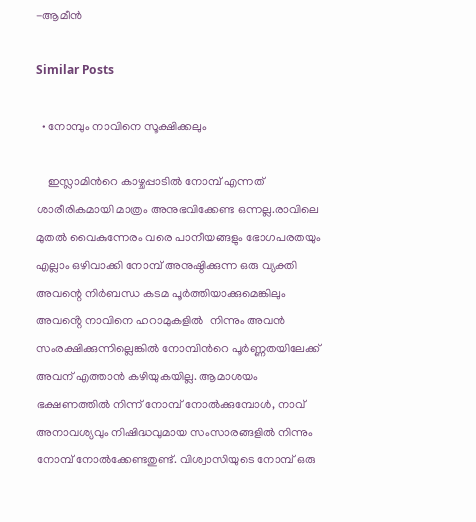-ആമീൻ

Similar Posts

  • നോമ്പും നാവിനെ സൂക്ഷിക്കലും

    ഇസ്ലാമിൻറെ കാഴ്ചപ്പാടിൽ നോമ്പ് എന്നത് ശാരീരികമായി മാത്രം അനുഭവിക്കേണ്ട ഒന്നല്ല.രാവിലെ മുതൽ വൈകുന്നേരം വരെ പാനീയങ്ങളും ഭോഗപരതയും എല്ലാം ഒഴിവാക്കി നോമ്പ് അനുഷ്ഠിക്കുന്ന ഒരു വ്യക്തി അവന്റെ നിർബന്ധ കടമ പൂർത്തിയാക്കുമെങ്കിലും അവൻ്റെ നാവിനെ ഹറാമുകളിൽ  നിന്നും അവൻ സംരക്ഷിക്കുന്നില്ലെങ്കിൽ നോമ്പിൻറെ പൂർണ്ണതയിലേക്ക് അവന് എത്താൻ കഴിയുകയില്ല. ആമാശയം ഭക്ഷണത്തിൽ നിന്ന് നോമ്പ് നോൽക്കുമ്പോൾ, നാവ് അനാവശ്യവും നിഷിദ്ധവുമായ സംസാരങ്ങളിൽ നിന്നും നോമ്പ് നോൽക്കേണ്ടതുണ്ട്. വിശ്വാസിയുടെ നോമ്പ് ഒരു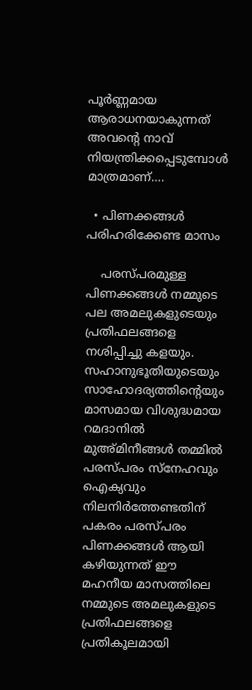പൂർണ്ണമായ ആരാധനയാകുന്നത് അവന്റെ നാവ് നിയന്ത്രിക്കപ്പെടുമ്പോൾ മാത്രമാണ്….

  • പിണക്കങ്ങൾ പരിഹരിക്കേണ്ട മാസം

    പരസ്‌പരമുള്ള പിണക്കങ്ങൾ നമ്മുടെ പല അമലുകളുടെയും പ്രതിഫലങ്ങളെ നശിപ്പിച്ചു കളയും. സഹാനുഭൂതിയുടെയും സാഹോദര്യത്തിൻ്റെയും മാസമായ വിശുദ്ധമായ റമദാനിൽ മുഅ്മിനീങ്ങൾ തമ്മിൽ പരസ്‌പരം സ്നേഹവും ഐക്യവും നിലനിർത്തേണ്ടതിന് പകരം പരസ്‌പരം പിണക്കങ്ങൾ ആയി കഴിയുന്നത് ഈ മഹനീയ മാസത്തിലെ നമ്മുടെ അമലുകളുടെ പ്രതിഫലങ്ങളെ പ്രതികൂലമായി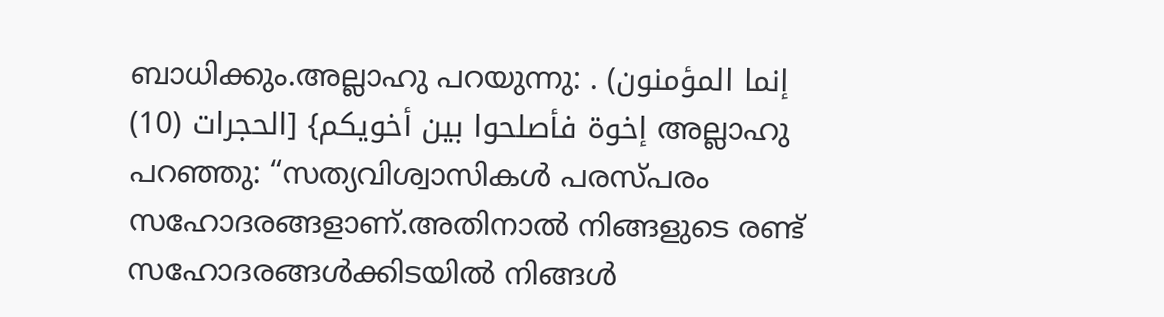ബാധിക്കും.അല്ലാഹു പറയുന്നു: . (إنما المؤمنون إخوة فأصلحوا بين أخويكم} [الحجرات (10) അല്ലാഹു പറഞ്ഞു: “സത്യവിശ്വാസികൾ പരസ്‌പരം സഹോദരങ്ങളാണ്.അതിനാൽ നിങ്ങളുടെ രണ്ട് സഹോദരങ്ങൾക്കിടയിൽ നിങ്ങൾ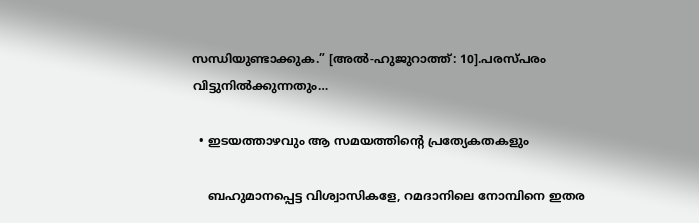സന്ധിയുണ്ടാക്കുക.” [അൽ-ഹുജുറാത്ത്: 10].പരസ്‌പരം വിട്ടുനിൽക്കുന്നതും…

  • ഇടയത്താഴവും ആ സമയത്തിൻ്റെ പ്രത്യേകതകളും

    ബഹുമാനപ്പെട്ട വിശ്വാസികളേ, റമദാനിലെ നോമ്പിനെ ഇതര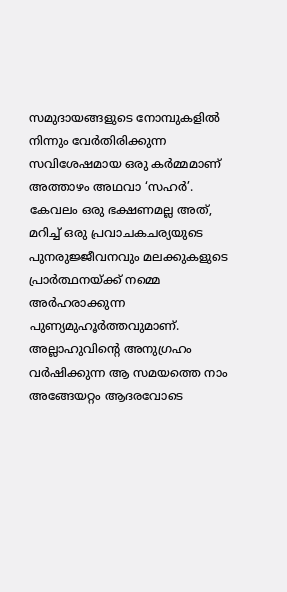സമുദായങ്ങളുടെ നോമ്പുകളിൽ നിന്നും വേർതിരിക്കുന്ന സവിശേഷമായ ഒരു കർമ്മമാണ് അത്താഴം അഥവാ ‘സഹർ’. കേവലം ഒരു ഭക്ഷണമല്ല അത്, മറിച്ച് ഒരു പ്രവാചകചര്യയുടെ പുനരുജ്ജീവനവും മലക്കുകളുടെ പ്രാർത്ഥനയ്ക്ക് നമ്മെ അർഹരാക്കുന്ന പുണ്യമുഹൂർത്തവുമാണ്. അല്ലാഹുവിന്റെ അനുഗ്രഹം വർഷിക്കുന്ന ആ സമയത്തെ നാം അങ്ങേയറ്റം ആദരവോടെ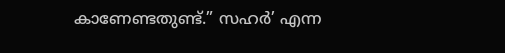കാണേണ്ടതുണ്ട്.” സഹർ’ എന്ന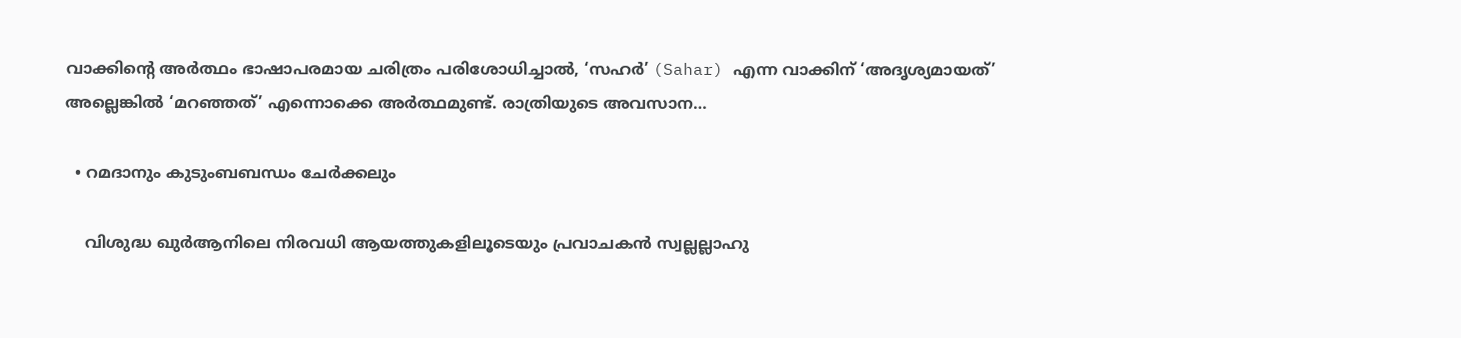വാക്കിൻ്റെ അർത്ഥം ഭാഷാപരമായ ചരിത്രം പരിശോധിച്ചാൽ, ‘സഹർ’ (Sahar) എന്ന വാക്കിന് ‘അദൃശ്യമായത്’ അല്ലെങ്കിൽ ‘മറഞ്ഞത്’ എന്നൊക്കെ അർത്ഥമുണ്ട്. രാത്രിയുടെ അവസാന…

  • റമദാനും കുടുംബബന്ധം ചേർക്കലും

    വിശുദ്ധ ഖുർആനിലെ നിരവധി ആയത്തുകളിലൂടെയും പ്രവാചകൻ സ്വല്ലല്ലാഹു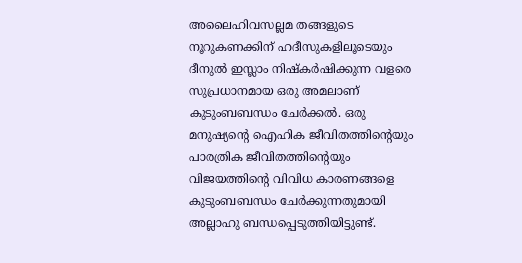അലൈഹിവസല്ലമ തങ്ങളുടെ നൂറുകണക്കിന് ഹദീസുകളിലൂടെയും ദീനുൽ ഇസ്ലാം നിഷ്കർഷിക്കുന്ന വളരെ സുപ്രധാനമായ ഒരു അമലാണ് കുടുംബബന്ധം ചേർക്കൽ. ഒരു മനുഷ്യന്റെ ഐഹിക ജീവിതത്തിന്റെയും പാരത്രിക ജീവിതത്തിന്റെയും വിജയത്തിന്റെ വിവിധ കാരണങ്ങളെ കുടുംബബന്ധം ചേർക്കുന്നതുമായി അല്ലാഹു ബന്ധപ്പെടുത്തിയിട്ടുണ്ട്.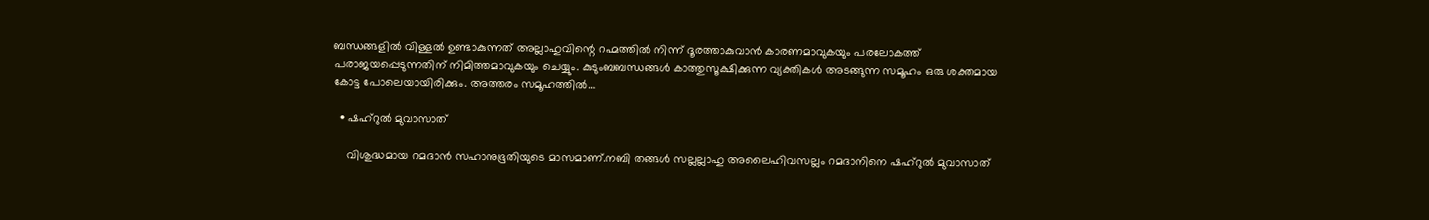ബന്ധങ്ങളിൽ വിള്ളൽ ഉണ്ടാകുന്നത് അല്ലാഹുവിന്റെ റഹ്മത്തിൽ നിന്ന് ദൂരത്താകുവാൻ കാരണമാവുകയും പരലോകത്ത് പരാജയപ്പെടുന്നതിന് നിമിത്തമാവുകയും ചെയ്യും. കുടുംബബന്ധങ്ങൾ കാത്തുസൂക്ഷിക്കുന്ന വ്യക്തികൾ അടങ്ങുന്ന സമൂഹം ഒരു ശക്തമായ കോട്ട പോലെയായിരിക്കും. അത്തരം സമൂഹത്തിൽ…

  • ഷഹ്റുൽ മുവാസാത്

    വിശുദ്ധമായ റമദാൻ സഹാനുഭൂതിയുടെ മാസമാണ്.നബി തങ്ങൾ സല്ലല്ലാഹു അലൈഹിവസല്ലം റമദാനിനെ ഷഹ്റുൽ മുവാസാത്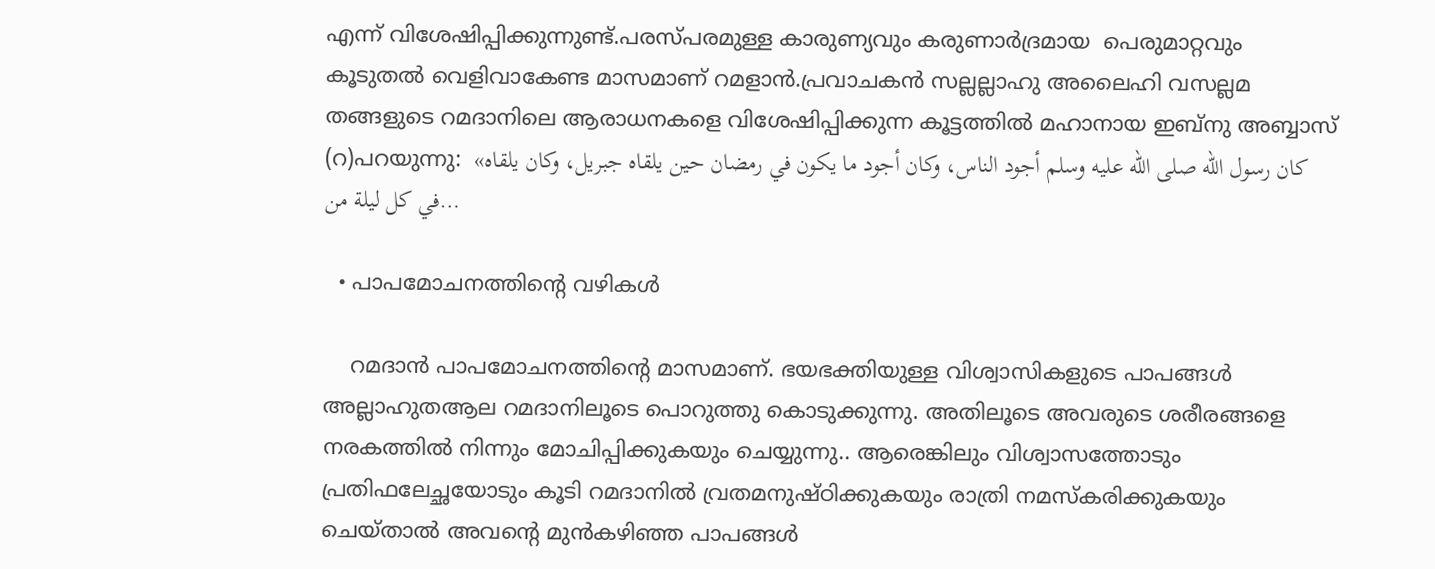എന്ന് വിശേഷിപ്പിക്കുന്നുണ്ട്.പരസ്പരമുള്ള കാരുണ്യവും കരുണാർദ്രമായ  പെരുമാറ്റവും കൂടുതൽ വെളിവാകേണ്ട മാസമാണ് റമളാൻ.പ്രവാചകൻ സല്ലല്ലാഹു അലൈഹി വസല്ലമ തങ്ങളുടെ റമദാനിലെ ആരാധനകളെ വിശേഷിപ്പിക്കുന്ന കൂട്ടത്തിൽ മഹാനായ ഇബ്നു അബ്ബാസ് (റ)പറയുന്നു:  «كان رسول الله صلى الله عليه وسلم أجود الناس، وكان أجود ما يكون في رمضان حين يلقاه جبريل، وكان يلقاه في كل ليلة من…

  • പാപമോചനത്തിൻ്റെ വഴികൾ

    റമദാൻ പാപമോചനത്തിൻ്റെ മാസമാണ്. ഭയഭക്തിയുള്ള വിശ്വാസികളുടെ പാപങ്ങൾ അല്ലാഹുതആല റമദാനിലൂടെ പൊറുത്തു കൊടുക്കുന്നു. അതിലൂടെ അവരുടെ ശരീരങ്ങളെ നരകത്തിൽ നിന്നും മോചിപ്പിക്കുകയും ചെയ്യുന്നു.. ആരെങ്കിലും വിശ്വാസത്തോടും പ്രതിഫലേച്ഛയോടും കൂടി റമദാനിൽ വ്രതമനുഷ്‌ഠിക്കുകയും രാത്രി നമസ്‌കരിക്കുകയും ചെയ്‌താൽ അവന്റെ മുൻകഴിഞ്ഞ പാപങ്ങൾ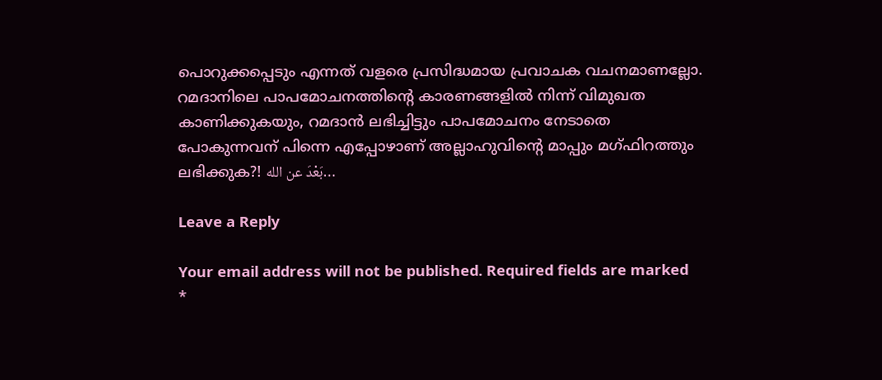പൊറുക്കപ്പെടും എന്നത് വളരെ പ്രസിദ്ധമായ പ്രവാചക വചനമാണല്ലോ. റമദാനിലെ പാപമോചനത്തിൻ്റെ കാരണങ്ങളിൽ നിന്ന് വിമുഖത കാണിക്കുകയും, റമദാൻ ലഭിച്ചിട്ടും പാപമോചനം നേടാതെ പോകുന്നവന് പിന്നെ എപ്പോഴാണ് അല്ലാഹുവിൻ്റെ മാപ്പും മഗ്‌ഫിറത്തും ലഭിക്കുക?! بَعْدَ عن الله…

Leave a Reply

Your email address will not be published. Required fields are marked *